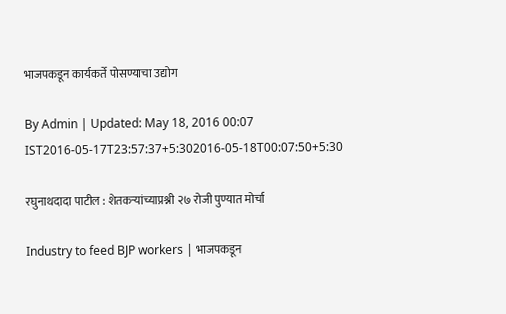भाजपकडून कार्यकर्ते पोसण्याचा उद्योग

By Admin | Updated: May 18, 2016 00:07 IST2016-05-17T23:57:37+5:302016-05-18T00:07:50+5:30

रघुनाथदादा पाटील : शेतकऱ्यांच्याप्रश्नी २७ रोजी पुण्यात मोर्चा

Industry to feed BJP workers | भाजपकडून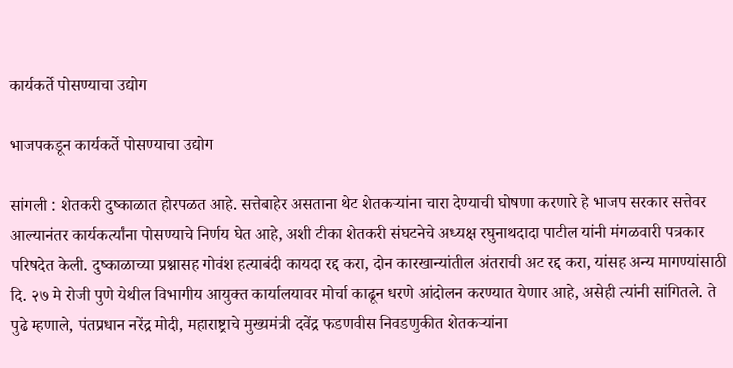कार्यकर्ते पोसण्याचा उद्योग

भाजपकडून कार्यकर्ते पोसण्याचा उद्योग

सांगली : शेतकरी दुष्काळात होरपळत आहे. सत्तेबाहेर असताना थेट शेतकऱ्यांना चारा देण्याची घोषणा करणारे हे भाजप सरकार सत्तेवर आल्यानंतर कार्यकर्त्यांना पोसण्याचे निर्णय घेत आहे, अशी टीका शेतकरी संघटनेचे अध्यक्ष रघुनाथदादा पाटील यांनी मंगळवारी पत्रकार परिषदेत केली. दुष्काळाच्या प्रश्नासह गोवंश हत्याबंदी कायदा रद्द करा, दोन कारखान्यांतील अंतराची अट रद्द करा, यांसह अन्य मागण्यांसाठी दि. २७ मे रोजी पुणे येथील विभागीय आयुक्त कार्यालयावर मोर्चा काढून धरणे आंदोलन करण्यात येणार आहे, असेही त्यांनी सांगितले. ते पुढे म्हणाले, पंतप्रधान नरेंद्र मोदी, महाराष्ट्राचे मुख्यमंत्री दवेंद्र फडणवीस निवडणुकीत शेतकऱ्यांना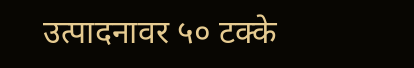उत्पादनावर ५० टक्के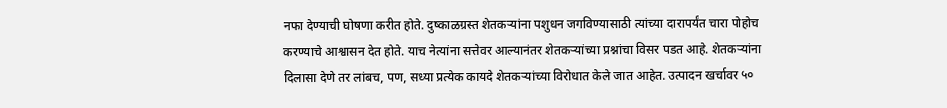नफा देण्याची घोषणा करीत होते. दुष्काळग्रस्त शेतकऱ्यांना पशुधन जगविण्यासाठी त्यांच्या दारापर्यंत चारा पोहोच करण्याचे आश्वासन देत होते. याच नेत्यांना सत्तेवर आल्यानंतर शेतकऱ्यांच्या प्रश्नांचा विसर पडत आहे. शेतकऱ्यांना दिलासा देणे तर लांबच, पण, सध्या प्रत्येक कायदे शेतकऱ्यांच्या विरोधात केले जात आहेत. उत्पादन खर्चावर ५०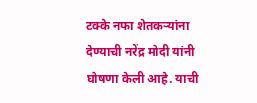टक्के नफा शेतकऱ्यांना देण्याची नरेंद्र मोदी यांनी घोषणा केली आहे. याची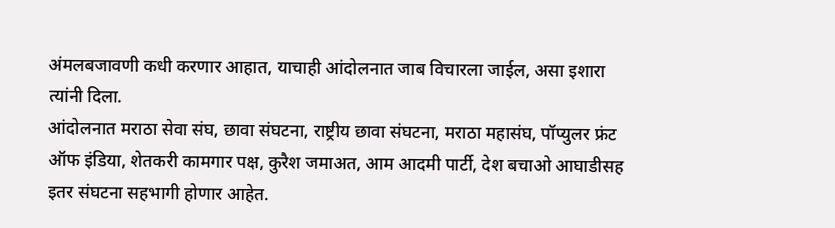अंमलबजावणी कधी करणार आहात, याचाही आंदोलनात जाब विचारला जाईल, असा इशारा त्यांनी दिला.
आंदोलनात मराठा सेवा संघ, छावा संघटना, राष्ट्रीय छावा संघटना, मराठा महासंघ, पॉप्युलर फ्रंट ऑफ इंडिया, शेतकरी कामगार पक्ष, कुरैश जमाअत, आम आदमी पार्टी, देश बचाओ आघाडीसह इतर संघटना सहभागी होणार आहेत.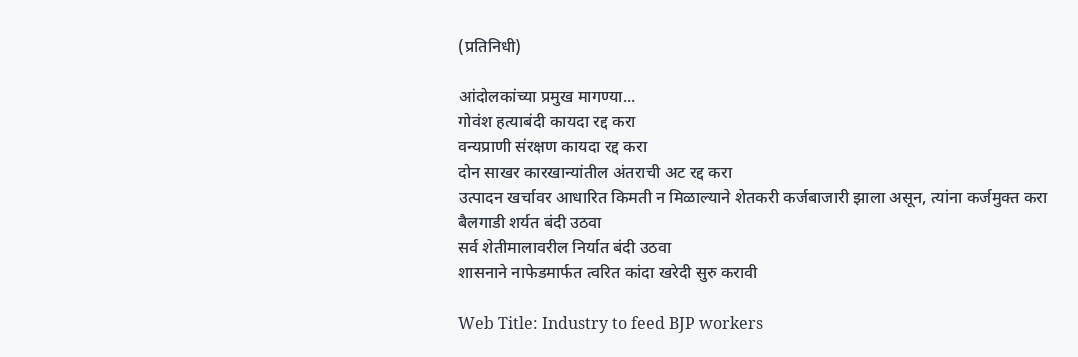(प्रतिनिधी)

आंदोलकांच्या प्रमुख मागण्या...
गोवंश हत्याबंदी कायदा रद्द करा
वन्यप्राणी संरक्षण कायदा रद्द करा
दोन साखर कारखान्यांतील अंतराची अट रद्द करा
उत्पादन खर्चावर आधारित किमती न मिळाल्याने शेतकरी कर्जबाजारी झाला असून, त्यांना कर्जमुक्त करा
बैलगाडी शर्यत बंदी उठवा
सर्व शेतीमालावरील निर्यात बंदी उठवा
शासनाने नाफेडमार्फत त्वरित कांदा खरेदी सुरु करावी

Web Title: Industry to feed BJP workers